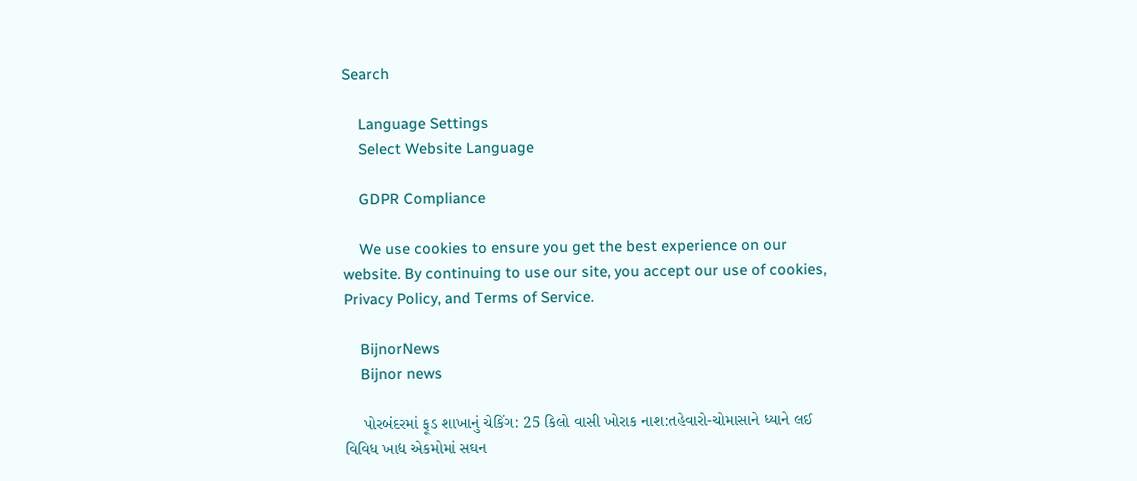Search

    Language Settings
    Select Website Language

    GDPR Compliance

    We use cookies to ensure you get the best experience on our website. By continuing to use our site, you accept our use of cookies, Privacy Policy, and Terms of Service.

    BijnorNews
    Bijnor news

    પોરબંદરમાં ફૂડ શાખાનું ચેકિંગ: 25 કિલો વાસી ખોરાક નાશ:તહેવારો-ચોમાસાને ધ્યાને લઈ વિવિધ ખાદ્ય એકમોમાં સઘન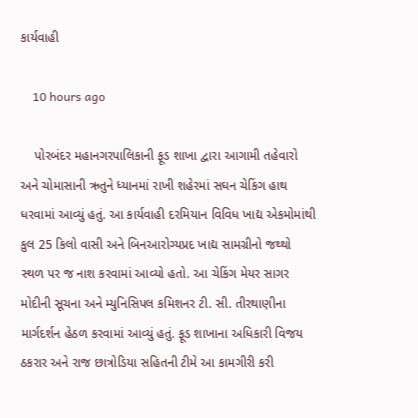કાર્યવાહી

    10 hours ago

    પોરબંદર મહાનગરપાલિકાની ફૂડ શાખા દ્વારા આગામી તહેવારો અને ચોમાસાની ઋતુને ધ્યાનમાં રાખી શહેરમાં સઘન ચેકિંગ હાથ ધરવામાં આવ્યું હતું. આ કાર્યવાહી દરમિયાન વિવિધ ખાદ્ય એકમોમાંથી કુલ 25 કિલો વાસી અને બિનઆરોગ્યપ્રદ ખાદ્ય સામગ્રીનો જથ્થો સ્થળ પર જ નાશ કરવામાં આવ્યો હતો. આ ચેકિંગ મેયર સાગર મોદીની સૂચના અને મ્યુનિસિપલ કમિશનર ટી. સી. તીરથાણીના માર્ગદર્શન હેઠળ કરવામાં આવ્યું હતું. ફૂડ શાખાના અધિકારી વિજય ઠકરાર અને રાજ છાત્રોડિયા સહિતની ટીમે આ કામગીરી કરી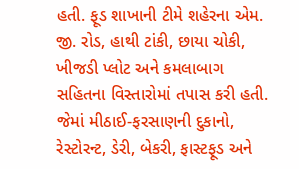હતી. ફૂડ શાખાની ટીમે શહેરના એમ. જી. રોડ, હાથી ટાંકી, છાયા ચોકી, ખીજડી પ્લોટ અને કમલાબાગ સહિતના વિસ્તારોમાં તપાસ કરી હતી. જેમાં મીઠાઈ-ફરસાણની દુકાનો, રેસ્ટોરન્ટ, ડેરી, બેકરી, ફાસ્ટફૂડ અને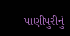પાણીપુરીનું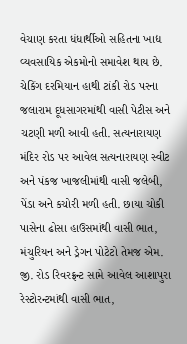વેચાણ કરતા ધંધાર્થીઓ સહિતના ખાદ્ય વ્યવસાયિક એકમોનો સમાવેશ થાય છે. ચેકિંગ દરમિયાન હાથી ટાંકી રોડ પરના જલારામ દૂધસાગરમાંથી વાસી પેટીસ અને ચટણી મળી આવી હતી. સત્યનારાયણ મંદિર રોડ પર આવેલ સત્યનારાયણ સ્વીટ અને પંકજ ખાજલીમાંથી વાસી જલેબી, પેંડા અને કચોરી મળી હતી. છાયા ચોકી પાસેના ઢોસા હાઉસમાંથી વાસી ભાત, મંચુરિયન અને ડ્રેગન પોટેટો તેમજ એમ. જી. રોડ રિવરફ્રન્ટ સામે આવેલ આશાપુરા રેસ્ટોરન્ટમાંથી વાસી ભાત,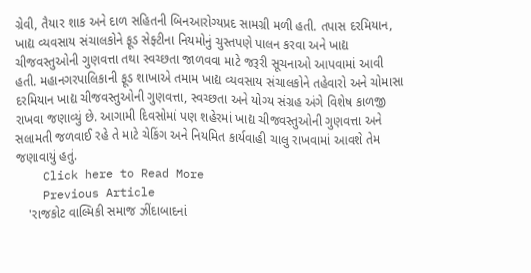ગ્રેવી, તૈયાર શાક અને દાળ સહિતની બિનઆરોગ્યપ્રદ સામગ્રી મળી હતી. તપાસ દરમિયાન, ખાદ્ય વ્યવસાય સંચાલકોને ફૂડ સેફ્ટીના નિયમોનું ચુસ્તપણે પાલન કરવા અને ખાદ્ય ચીજવસ્તુઓની ગુણવત્તા તથા સ્વચ્છતા જાળવવા માટે જરૂરી સૂચનાઓ આપવામાં આવી હતી. મહાનગરપાલિકાની ફૂડ શાખાએ તમામ ખાદ્ય વ્યવસાય સંચાલકોને તહેવારો અને ચોમાસા દરમિયાન ખાદ્ય ચીજવસ્તુઓની ગુણવત્તા, સ્વચ્છતા અને યોગ્ય સંગ્રહ અંગે વિશેષ કાળજી રાખવા જણાવ્યું છે. આગામી દિવસોમાં પણ શહેરમાં ખાદ્ય ચીજવસ્તુઓની ગુણવત્તા અને સલામતી જળવાઈ રહે તે માટે ચેકિંગ અને નિયમિત કાર્યવાહી ચાલુ રાખવામાં આવશે તેમ જણાવાયું હતું.
    Click here to Read More
    Previous Article
    'રાજકોટ વાલ્મિકી સમાજ ઝીંદાબાદનાં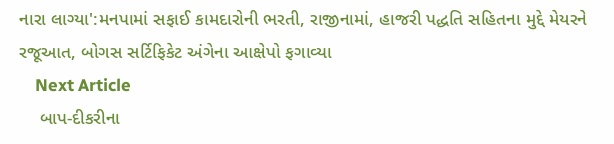નારા લાગ્યા':મનપામાં સફાઈ કામદારોની ભરતી, રાજીનામાં, હાજરી પદ્ધતિ સહિતના મુદ્દે મેયરને રજૂઆત, બોગસ સર્ટિફિકેટ અંગેના આક્ષેપો ફગાવ્યા
    Next Article
    બાપ-દીકરીના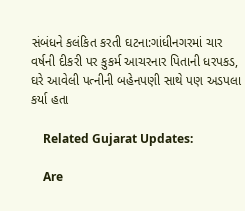સંબંધને કલંકિત કરતી ઘટના:ગાંધીનગરમાં ચાર વર્ષની દીકરી પર કુકર્મ આચરનાર પિતાની ધરપકડ, ઘરે આવેલી પત્નીની બહેનપણી સાથે પણ અડપલા કર્યા હતા

    Related Gujarat Updates:

    Are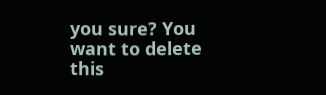you sure? You want to delete this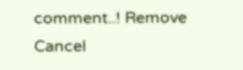comment..! Remove Cancel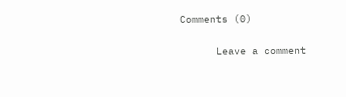Comments (0)

      Leave a comment